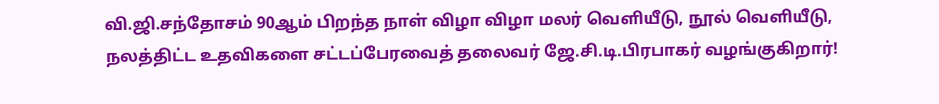வி.ஜி.சந்தோசம் 90ஆம் பிறந்த நாள் விழா விழா மலர் வெளியீடு, நூல் வெளியீடு, நலத்திட்ட உதவிகளை சட்டப்பேரவைத் தலைவர் ஜே.சி.டி.பிரபாகர் வழங்குகிறார்!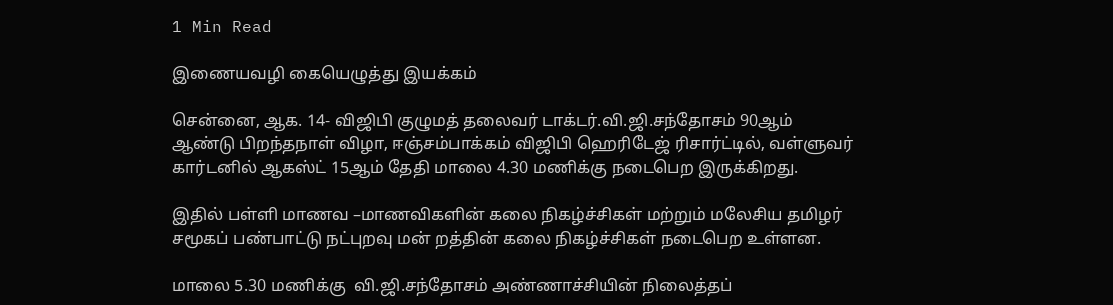1 Min Read

இணையவழி கையெழுத்து இயக்கம்

சென்னை, ஆக. 14- விஜிபி குழுமத் தலைவர் டாக்டர்.வி.ஜி.சந்தோசம் 90ஆம் ஆண்டு பிறந்தநாள் விழா, ஈஞ்சம்பாக்கம் விஜிபி ஹெரிடேஜ் ரிசார்ட்டில், வள்ளுவர் கார்டனில் ஆகஸ்ட் 15ஆம் தேதி மாலை 4.30 மணிக்கு நடைபெற இருக்கிறது.

இதில் பள்ளி மாணவ –மாணவிகளின் கலை நிகழ்ச்சிகள் மற்றும் மலேசிய தமிழர் சமூகப் பண்பாட்டு நட்புறவு மன் றத்தின் கலை நிகழ்ச்சிகள் நடைபெற உள்ளன.

மாலை 5.30 மணிக்கு  வி.ஜி.சந்தோசம் அண்ணாச்சியின் நிலைத்தப்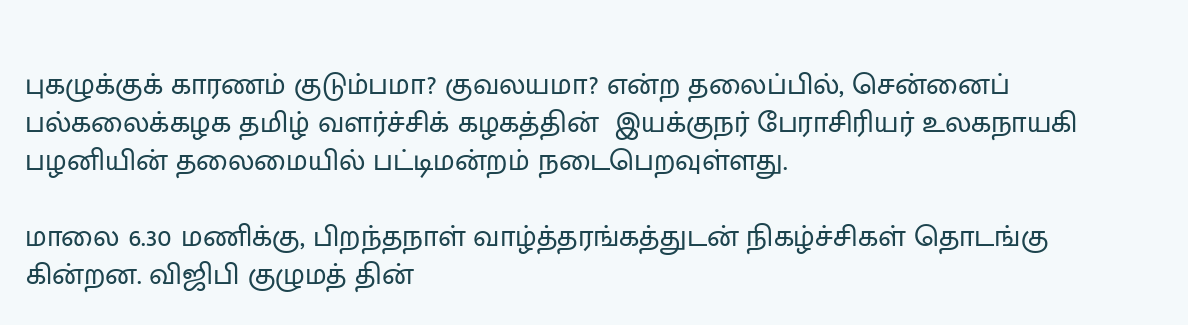புகழுக்குக் காரணம் குடும்பமா? குவலயமா? என்ற தலைப்பில், சென்னைப் பல்கலைக்கழக தமிழ் வளர்ச்சிக் கழகத்தின்  இயக்குநர் பேராசிரியர் உலகநாயகி பழனியின் தலைமையில் பட்டிமன்றம் நடைபெறவுள்ளது.

மாலை 6.30 மணிக்கு, பிறந்தநாள் வாழ்த்தரங்கத்துடன் நிகழ்ச்சிகள் தொடங்கு கின்றன. விஜிபி குழுமத் தின்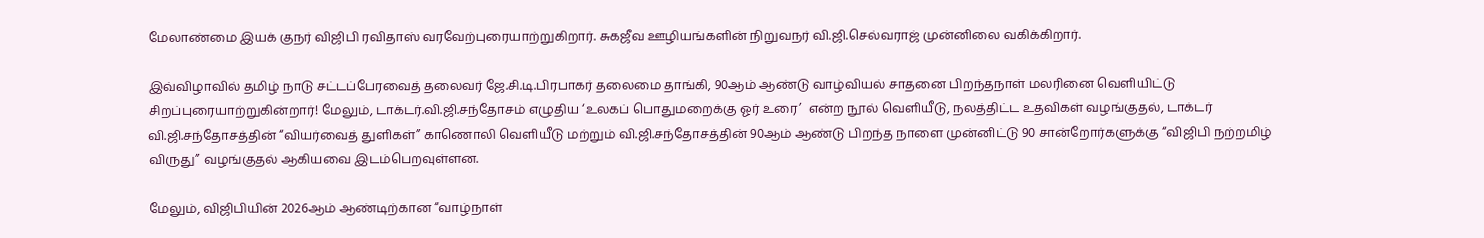மேலாண்மை இயக் குநர் விஜிபி ரவிதாஸ் வரவேற்புரையாற்றுகிறார். சுகஜீவ ஊழியங்களின் நிறுவநர் வி.ஜி.செல்வராஜ் முன்னிலை வகிக்கிறார்.

இவ்விழாவில் தமிழ் நாடு சட்டப்பேரவைத் தலைவர் ஜே.சி.டி.பிரபாகர் தலைமை தாங்கி, 90ஆம் ஆண்டு வாழ்வியல் சாதனை பிறந்தநாள் மலரினை வெளியிட்டு சிறப்புரையாற்றுகின்றார்! மேலும், டாக்டர்.வி.ஜி.சந்தோசம் எழுதிய ‘உலகப் பொதுமறைக்கு ஓர் உரை’  என்ற நூல் வெளியீடு, நலத்திட்ட உதவிகள் வழங்குதல், டாக்டர் வி.ஜி.சந்தோசத்தின் “வியர்வைத் துளிகள்” காணொலி வெளியீடு மற்றும் வி.ஜி.சந்தோசத்தின் 90ஆம் ஆண்டு பிறந்த நாளை முன்னிட்டு 90 சான்றோர்களுக்கு “விஜிபி நற்றமிழ் விருது” வழங்குதல் ஆகியவை இடம்பெறவுள்ளன.

மேலும், விஜிபியின் 2026ஆம் ஆண்டிற்கான “வாழ்நாள்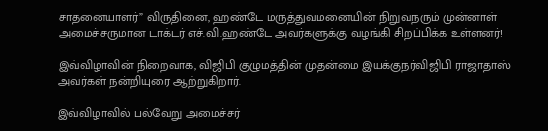சாதனையாளர்” விருதினை, ஹண்டே மருத்துவமனையின் நிறுவநரும் முன்னாள் அமைச்சருமான டாக்டர் எச்.வி.ஹண்டே அவர்களுக்கு வழங்கி சிறப்பிக்க உள்ளனர்!

இவ்விழாவின் நிறைவாக, விஜிபி குழுமத்தின் முதன்மை இயக்குநர்விஜிபி ராஜாதாஸ் அவர்கள் நன்றியுரை ஆற்றுகிறார்.

இவ்விழாவில் பல்வேறு அமைச்சர்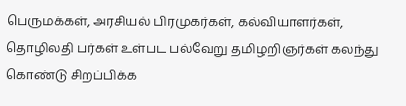பெருமக்கள், அரசியல் பிரமுகர்கள், கல்வியாளர்கள், தொழிலதி பர்கள் உள்பட பல்வேறு தமிழறிஞர்கள் கலந்து கொண்டு சிறப்பிக்க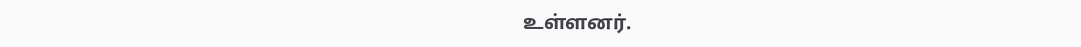உள்ளனர்.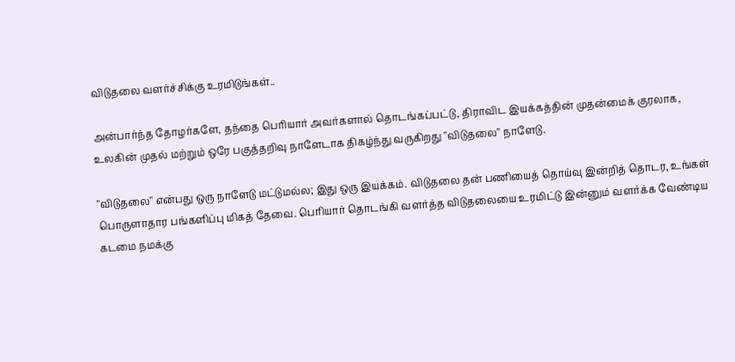விடுதலை வளர்ச்சிக்கு உரமிடுங்கள்..

அன்பார்ந்த தோழர்களே, தந்தை பெரியார் அவர்களால் தொடங்கப்பட்டு, திராவிட இயக்கத்தின் முதன்மைக் குரலாக, உலகின் முதல் மற்றும் ஒரே பகுத்தறிவு நாளேடாக திகழ்ந்து வருகிறது "விடுதலை" நாளேடு.

"விடுதலை" என்பது ஒரு நாளேடு மட்டுமல்ல; இது ஒரு இயக்கம். விடுதலை தன் பணியைத் தொய்வு இன்றித் தொடர, உங்கள் பொருளாதார பங்களிப்பு மிகத் தேவை. பெரியார் தொடங்கி வளர்த்த விடுதலையை உரமிட்டு இன்னும் வளர்க்க வேண்டிய கடமை நமக்கு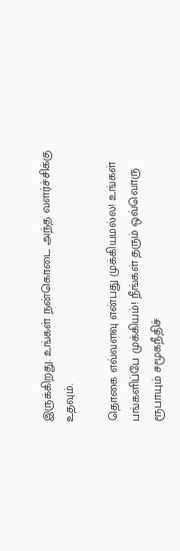இருக்கிறது. உங்கள் நன்கொடை அந்த வளர்ச்சிக்கு உதவும்.

தொகை எவ்வளவு என்பது முக்கியமல்ல! உங்கள் பங்களிப்பே முக்கியம்! நீங்கள் தரும் ஒவ்வொரு ரூபாயும் சமூகநீதிச்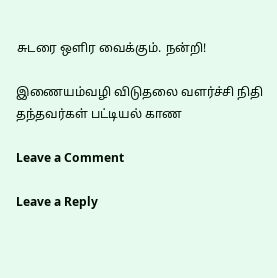சுடரை ஒளிர வைக்கும். நன்றி!

இணையம்வழி விடுதலை வளர்ச்சி நிதி தந்தவர்கள் பட்டியல் காண

Leave a Comment

Leave a Reply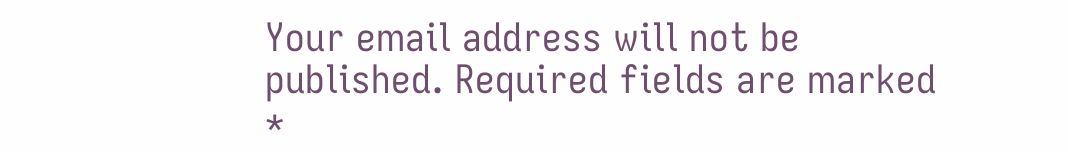Your email address will not be published. Required fields are marked *